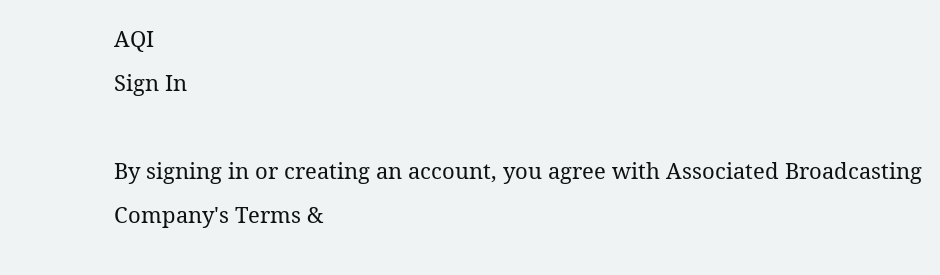AQI
Sign In

By signing in or creating an account, you agree with Associated Broadcasting Company's Terms &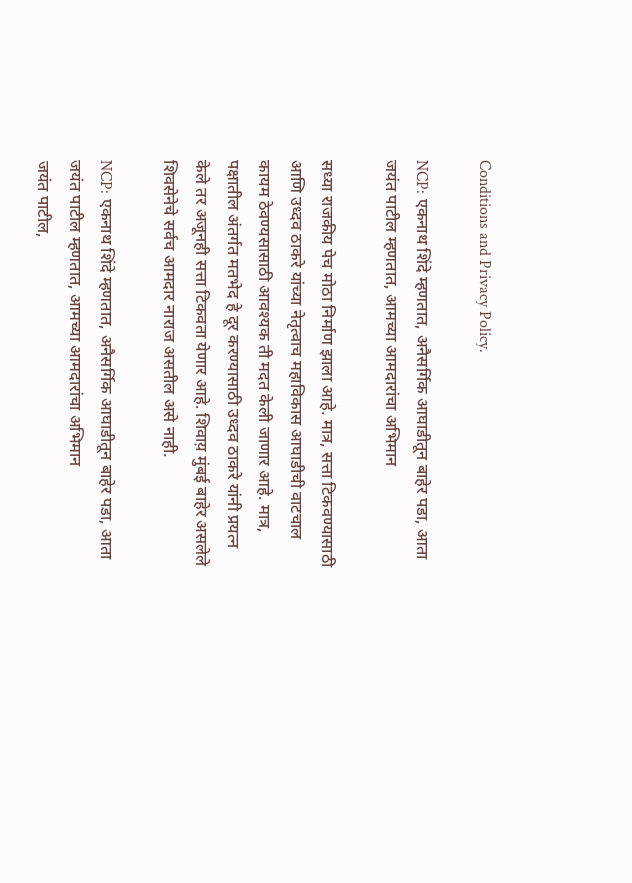Conditions and Privacy Policy.

NCP: एकनाथ शिंदे म्हणतात, अनैसर्गिक आघाडीतून बाहेर पडा, आता जयंत पाटील म्हणतात, आमच्या आमदारांचा अभिमान

सध्या राजकीय पेच मोठा निर्माण झाला आहे. मात्र, सत्ता टिकवण्यासाठी आणि उध्दव ठाकरे यांच्या नेतृत्वाच महाविकास आघाडीची वाटचाल कायम ठेवण्यसासाठी आवश्यक ती मदत केली जाणार आहे. मात्र, पक्षातील अंतर्गत मतभेद हे दूर करण्यासाठी उध्दव ठाकरे यांनी प्रयत्न केले तर अजूनही सत्ता टिकवता येणार आहे. शिवाय़ मुंबई बाहेर असलेले शिवसेनेचे सर्वच आमदार नाराज असतील असे नाही.

NCP: एकनाथ शिंदे म्हणतात, अनैसर्गिक आघाडीतून बाहेर पडा, आता जयंत पाटील म्हणतात, आमच्या आमदारांचा अभिमान
जयंत पाटील,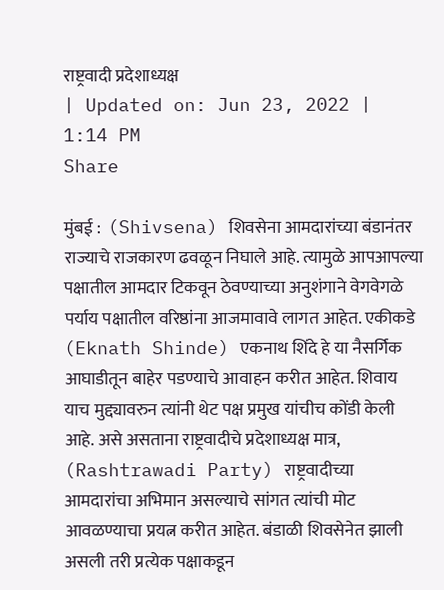राष्ट्रवादी प्रदेशाध्यक्ष
| Updated on: Jun 23, 2022 | 1:14 PM
Share

मुंबई :  (Shivsena) शिवसेना आमदारांच्या बंडानंतर राज्याचे राजकारण ढवळून निघाले आहे. त्यामुळे आपआपल्या पक्षातील आमदार टिकवून ठेवण्याच्या अनुशंगाने वेगवेगळे पर्याय पक्षातील वरिष्ठांना आजमावावे लागत आहेत. एकीकडे (Eknath Shinde) एकनाथ शिंदे हे या नैसर्गिक आघाडीतून बाहेर पडण्याचे आवाहन करीत आहेत. शिवाय याच मुद्द्यावरुन त्यांनी थेट पक्ष प्रमुख यांचीच कोंडी केली आहे. असे असताना राष्ट्रवादीचे प्रदेशाध्यक्ष मात्र, (Rashtrawadi Party) राष्ट्रवादीच्या आमदारांचा अभिमान असल्याचे सांगत त्यांची मोट आवळण्याचा प्रयत्न करीत आहेत. बंडाळी शिवसेनेत झाली असली तरी प्रत्येक पक्षाकडून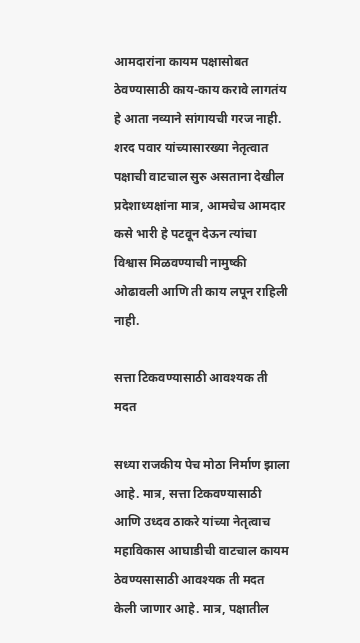आमदारांना कायम पक्षासोबत ठेवण्यासाठी काय-काय करावे लागतंय हे आता नव्याने सांगायची गरज नाही. शरद पवार यांच्यासारख्या नेतृत्वात पक्षाची वाटचाल सुरु असताना देखील प्रदेशाध्यक्षांना मात्र, आमचेच आमदार कसे भारी हे पटवून देऊन त्यांचा विश्वास मिळवण्याची नामुष्की ओढावली आणि ती काय लपून राहिली नाही.

सत्ता टिकवण्यासाठी आवश्यक ती मदत

सध्या राजकीय पेच मोठा निर्माण झाला आहे. मात्र, सत्ता टिकवण्यासाठी आणि उध्दव ठाकरे यांच्या नेतृत्वाच महाविकास आघाडीची वाटचाल कायम ठेवण्यसासाठी आवश्यक ती मदत केली जाणार आहे. मात्र, पक्षातील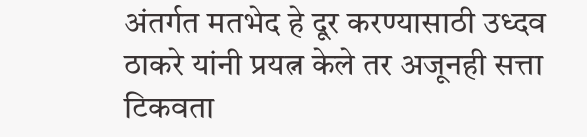अंतर्गत मतभेद हे दूर करण्यासाठी उध्दव ठाकरे यांनी प्रयत्न केले तर अजूनही सत्ता टिकवता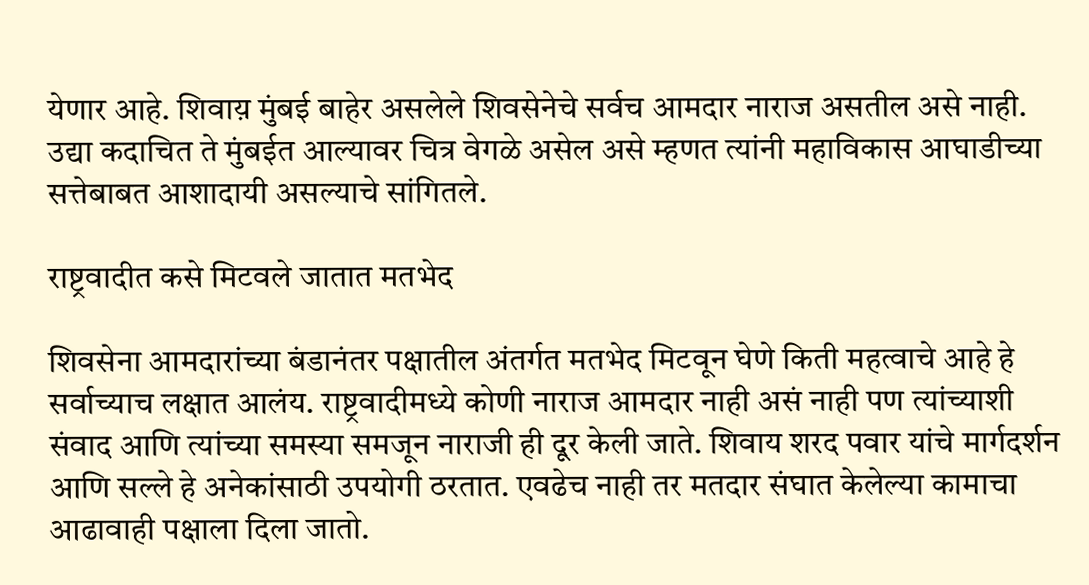येणार आहे. शिवाय़ मुंबई बाहेर असलेले शिवसेनेचे सर्वच आमदार नाराज असतील असे नाही. उद्या कदाचित ते मुंबईत आल्यावर चित्र वेगळे असेल असे म्हणत त्यांनी महाविकास आघाडीच्या सत्तेबाबत आशादायी असल्याचे सांगितले.

राष्ट्रवादीत कसे मिटवले जातात मतभेद

शिवसेना आमदारांच्या बंडानंतर पक्षातील अंतर्गत मतभेद मिटवून घेणे किती महत्वाचे आहे हे सर्वाच्याच लक्षात आलंय. राष्ट्रवादीमध्ये कोणी नाराज आमदार नाही असं नाही पण त्यांच्याशी संवाद आणि त्यांच्या समस्या समजून नाराजी ही दूर केली जाते. शिवाय शरद पवार यांचे मार्गदर्शन आणि सल्ले हे अनेकांसाठी उपयोगी ठरतात. एवढेच नाही तर मतदार संघात केलेल्या कामाचा आढावाही पक्षाला दिला जातो.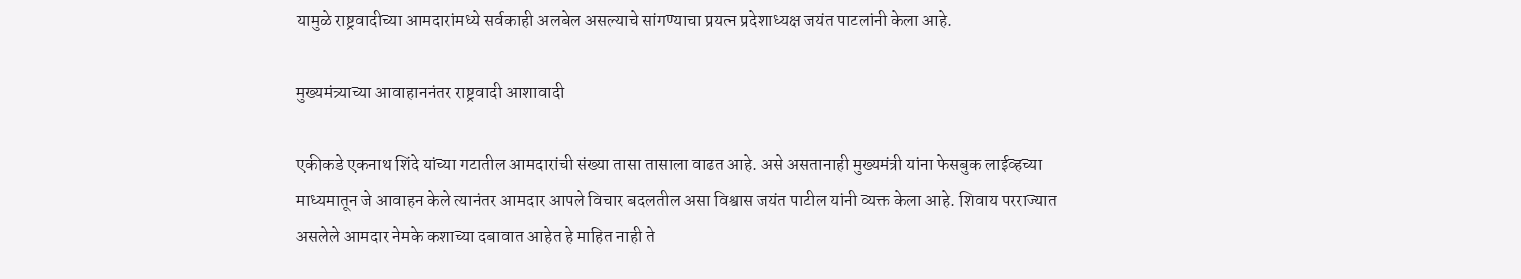यामुळे राष्ट्रवादीच्या आमदारांमध्ये सर्वकाही अलबेल असल्याचे सांगण्याचा प्रयत्न प्रदेशाध्यक्ष जयंत पाटलांनी केला आहे.

मुख्यमंत्र्याच्या आवाहाननंतर राष्ट्रवादी आशावादी

एकीकडे एकनाथ शिंदे यांच्या गटातील आमदारांची संख्या तासा तासाला वाढत आहे. असे असतानाही मुख्यमंत्री यांना फेसबुक लाईव्हच्या माध्यमातून जे आवाहन केले त्यानंतर आमदार आपले विचार बदलतील असा विश्वास जयंत पाटील यांनी व्यक्त केला आहे. शिवाय परराज्यात असलेले आमदार नेमके कशाच्या दबावात आहेत हे माहित नाही ते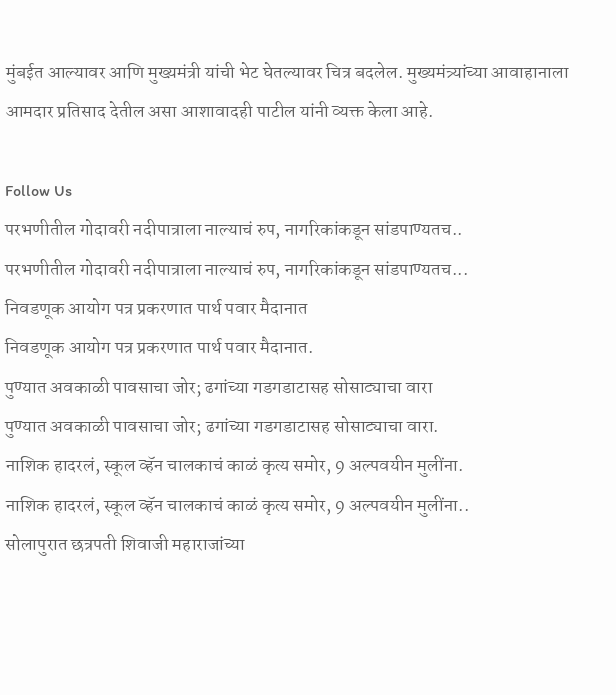मुंबईत आल्यावर आणि मुख्य़मंत्री यांची भेट घेतल्यावर चित्र बदलेल. मुख्यमंत्र्यांच्या आवाहानाला आमदार प्रतिसाद देतील असा आशावादही पाटील यांनी व्यक्त केला आहे.

Follow Us
परभणीतील गोदावरी नदीपात्राला नाल्याचं रुप, नागरिकांकडून सांडपाण्यतच..
परभणीतील गोदावरी नदीपात्राला नाल्याचं रुप, नागरिकांकडून सांडपाण्यतच...
निवडणूक आयोग पत्र प्रकरणात पार्थ पवार मैदानात
निवडणूक आयोग पत्र प्रकरणात पार्थ पवार मैदानात.
पुण्यात अवकाळी पावसाचा जोर; ढगांच्या गडगडाटासह सोसाट्याचा वारा
पुण्यात अवकाळी पावसाचा जोर; ढगांच्या गडगडाटासह सोसाट्याचा वारा.
नाशिक हादरलं, स्कूल व्हॅन चालकाचं काळं कृत्य समोर, 9 अल्पवयीन मुलींना.
नाशिक हादरलं, स्कूल व्हॅन चालकाचं काळं कृत्य समोर, 9 अल्पवयीन मुलींना..
सोलापुरात छत्रपती शिवाजी महाराजांच्या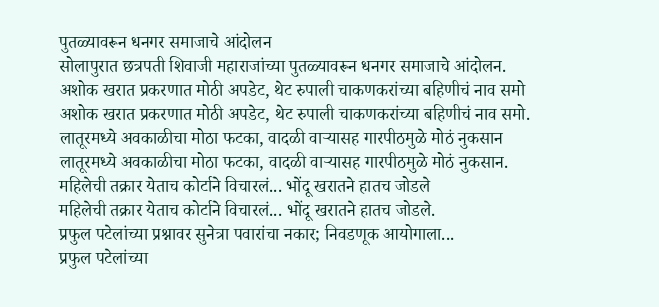पुतळ्यावरून धनगर समाजाचे आंदोलन
सोलापुरात छत्रपती शिवाजी महाराजांच्या पुतळ्यावरून धनगर समाजाचे आंदोलन.
अशोक खरात प्रकरणात मोठी अपडेट, थेट रुपाली चाकणकरांच्या बहिणीचं नाव समो
अशोक खरात प्रकरणात मोठी अपडेट, थेट रुपाली चाकणकरांच्या बहिणीचं नाव समो.
लातूरमध्ये अवकाळीचा मोठा फटका, वादळी वाऱ्यासह गारपीठमुळे मोठं नुकसान
लातूरमध्ये अवकाळीचा मोठा फटका, वादळी वाऱ्यासह गारपीठमुळे मोठं नुकसान.
महिलेची तक्रार येताच कोर्टाने विचारलं... भोंदू खरातने हातच जोडले
महिलेची तक्रार येताच कोर्टाने विचारलं... भोंदू खरातने हातच जोडले.
प्रफुल पटेलांच्या प्रश्नावर सुनेत्रा पवारांचा नकार; निवडणूक आयोगाला...
प्रफुल पटेलांच्या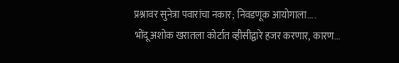प्रश्नावर सुनेत्रा पवारांचा नकार; निवडणूक आयोगाला....
भोंदू अशोक खरातला कोर्टात व्हीसीद्वारे हजर करणार, कारण...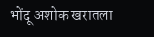भोंदू अशोक खरातला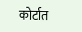कोर्टात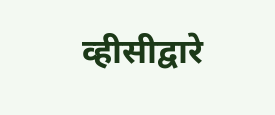व्हीसीद्वारे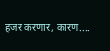हजर करणार, कारण....